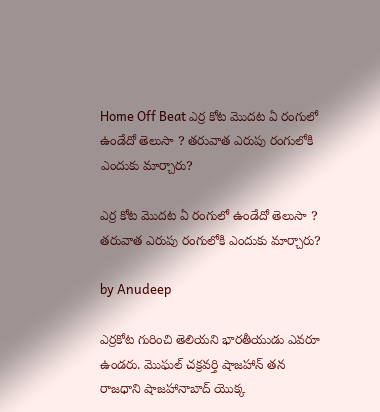Home Off Beat ఎర్ర కోట మొదట ఏ రంగులో ఉండేదో తెలుసా ? తరువాత ఎరుపు రంగులోకి ఎందుకు మార్చారు?

ఎర్ర కోట మొదట ఏ రంగులో ఉండేదో తెలుసా ? తరువాత ఎరుపు రంగులోకి ఎందుకు మార్చారు?

by Anudeep

ఎర్రకోట గురించి తెలియని భారతీయుడు ఎవరూ ఉండరు. మొఘల్ చక్రవర్తి షాజహాన్ తన రాజధాని షాజహానాబాద్ యొక్క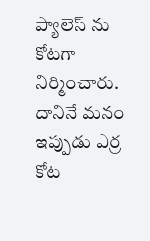ప్యాలెస్ ను కోటగా నిర్మించారు. దానినే మనం ఇప్పుడు ఎర్ర కోట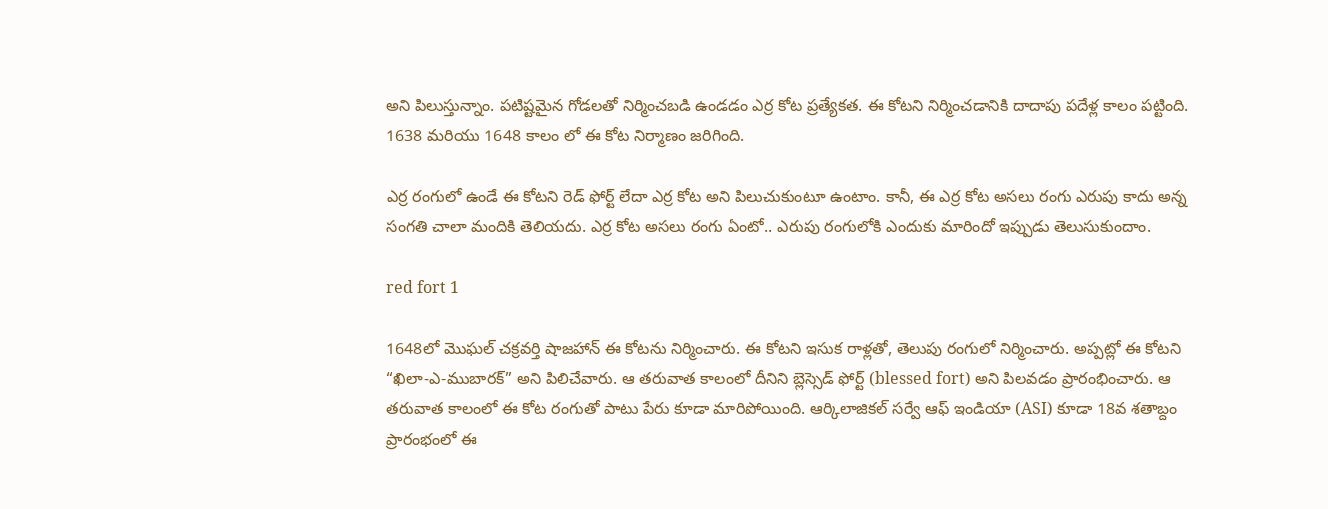అని పిలుస్తున్నాం. పటిష్టమైన గోడలతో నిర్మించబడి ఉండడం ఎర్ర కోట ప్రత్యేకత. ఈ కోటని నిర్మించడానికి దాదాపు పదేళ్ల కాలం పట్టింది. 1638 మరియు 1648 కాలం లో ఈ కోట నిర్మాణం జరిగింది.

ఎర్ర రంగులో ఉండే ఈ కోటని రెడ్ ఫోర్ట్ లేదా ఎర్ర కోట అని పిలుచుకుంటూ ఉంటాం. కానీ, ఈ ఎర్ర కోట అసలు రంగు ఎరుపు కాదు అన్న సంగతి చాలా మందికి తెలియదు. ఎర్ర కోట అసలు రంగు ఏంటో.. ఎరుపు రంగులోకి ఎందుకు మారిందో ఇప్పుడు తెలుసుకుందాం.

red fort 1

1648లో మొఘల్ చక్రవర్తి షాజహాన్ ఈ కోటను నిర్మించారు. ఈ కోటని ఇసుక రాళ్లతో, తెలుపు రంగులో నిర్మించారు. అప్పట్లో ఈ కోటని “ఖిలా-ఎ-ముబారక్” అని పిలిచేవారు. ఆ తరువాత కాలంలో దీనిని బ్లెస్సెడ్ ఫోర్ట్ (blessed fort) అని పిలవడం ప్రారంభించారు. ఆ తరువాత కాలంలో ఈ కోట రంగుతో పాటు పేరు కూడా మారిపోయింది. ఆర్కిలాజికల్ సర్వే ఆఫ్ ఇండియా (ASI) కూడా 18వ శతాబ్దం ప్రారంభంలో ఈ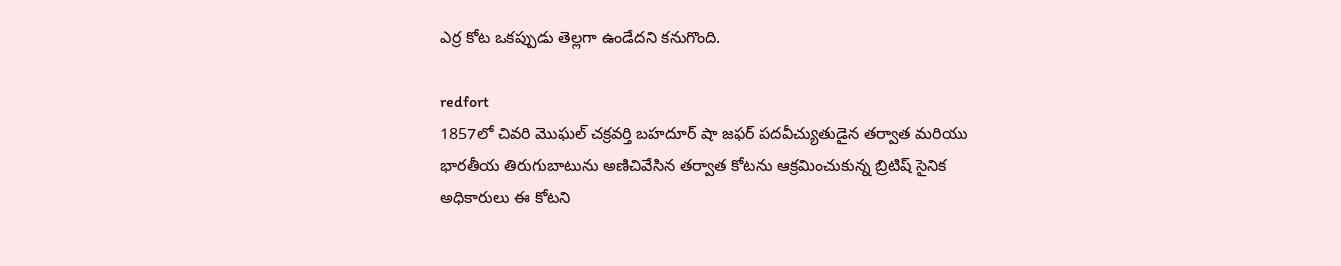ఎర్ర కోట ఒకప్పుడు తెల్లగా ఉండేదని కనుగొంది.

redfort
1857లో చివరి మొఘల్ చక్రవర్తి బహదూర్ షా జఫర్ పదవీచ్యుతుడైన తర్వాత మరియు భారతీయ తిరుగుబాటును అణిచివేసిన తర్వాత కోటను ఆక్రమించుకున్న బ్రిటిష్ సైనిక అధికారులు ఈ కోటని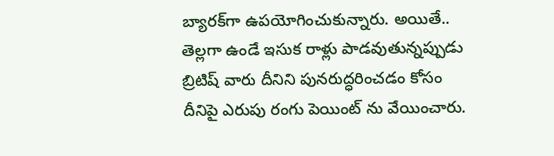బ్యారక్‌గా ఉపయోగించుకున్నారు. అయితే.. తెల్లగా ఉండే ఇసుక రాళ్లు పాడవుతున్నప్పుడు బ్రిటిష్ వారు దీనిని పునరుద్ధరించడం కోసం దీనిపై ఎరుపు రంగు పెయింట్ ను వేయించారు.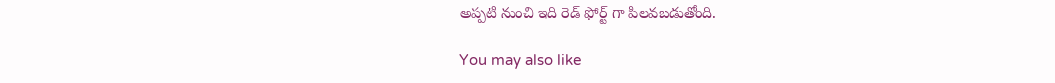అప్పటి నుంచి ఇది రెడ్ ఫోర్ట్ గా పిలవబడుతోంది.

You may also like